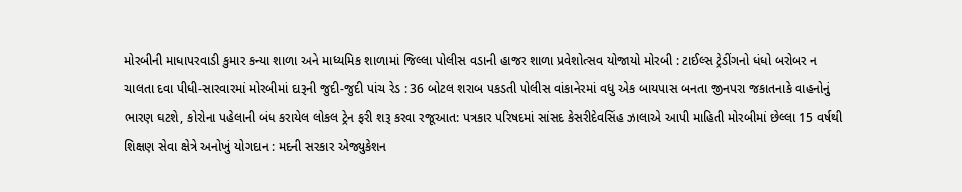મોરબીની માધાપરવાડી કુમાર કન્યા શાળા અને માધ્યમિક શાળામાં જિલ્લા પોલીસ વડાની હાજર શાળા પ્રવેશોત્સવ યોજાયો મોરબી : ટાઈલ્સ ટ્રેડીંગનો ધંધો બરોબર ન ચાલતા દવા પીધી-સારવારમાં મોરબીમાં દારૂની જુદી-જુદી પાંચ રેડ : 36 બોટલ શરાબ પકડતી પોલીસ વાંકાનેરમાં વધુ એક બાયપાસ બનતા જીનપરા જકાતનાકે વાહનોનું ભારણ ઘટશે, કોરોના પહેલાની બંધ કરાયેલ લોકલ ટ્રેન ફરી શરૂ કરવા રજૂઆત: પત્રકાર પરિષદમાં સાંસદ કેસરીદેવસિંહ ઝાલાએ આપી માહિતી મોરબીમાં છેલ્લા 15 વર્ષથી શિક્ષણ સેવા ક્ષેત્રે અનોખું યોગદાન : મદની સરકાર એજ્યુકેશન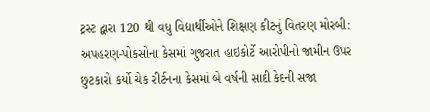ટ્રસ્ટ દ્વારા 120 થી વધુ વિદ્યાર્થીઓને શિક્ષણ કીટનું વિતરણ મોરબી: અપહરણ-પોકસોના કેસમાં ગુજરાત હાઇકોર્ટે આરોપીનો જામીન ઉપર છુટકારો કર્યો ચેક રીર્ટનના કેસમાં બે વર્ષની સાદી કેદની સજા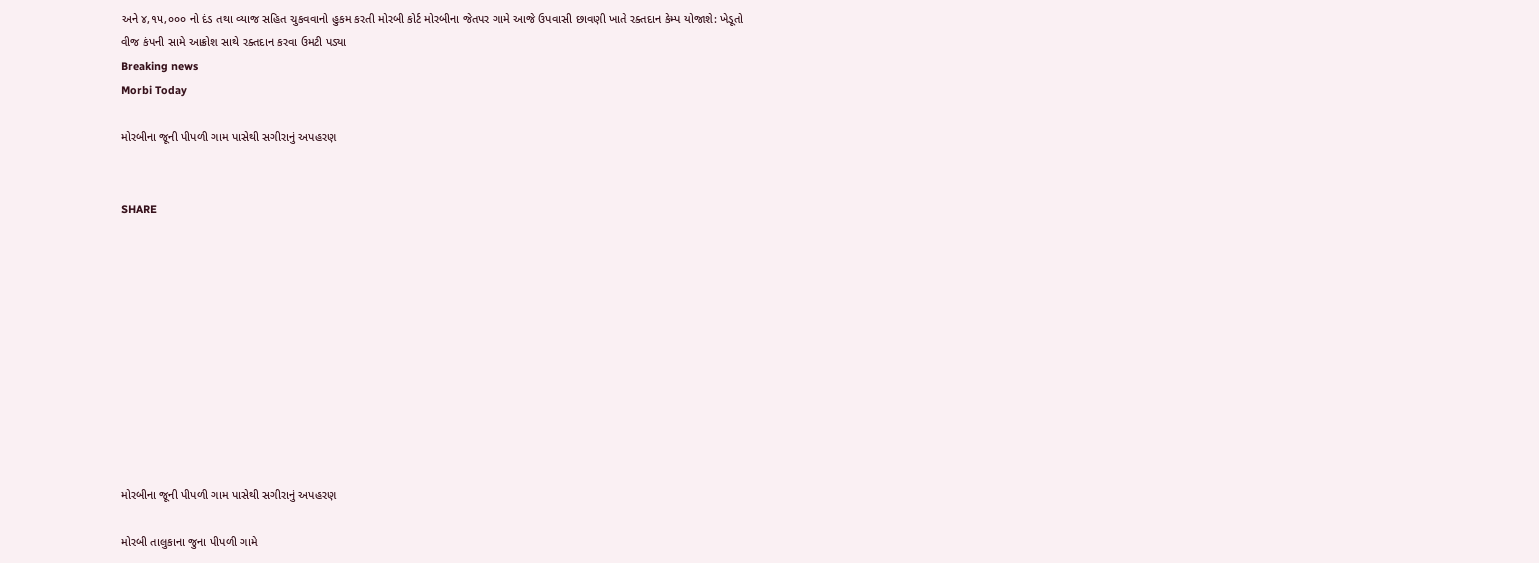અને ૪,૧૫,૦૦૦ નો દંડ તથા વ્યાજ સહિત ચુકવવાનો હુકમ કરતી મોરબી કોર્ટ મોરબીના જેતપર ગામે આજે ઉપવાસી છાવણી ખાતે રક્તદાન કેમ્પ યોજાશે: ખેડૂતો વીજ કંપની સામે આક્રોશ સાથે રક્તદાન કરવા ઉમટી પડ્યા
Breaking news
Morbi Today

મોરબીના જૂની પીપળી ગામ પાસેથી સગીરાનું અપહરણ


SHARE











મોરબીના જૂની પીપળી ગામ પાસેથી સગીરાનું અપહરણ

મોરબી તાલુકાના જુના પીપળી ગામે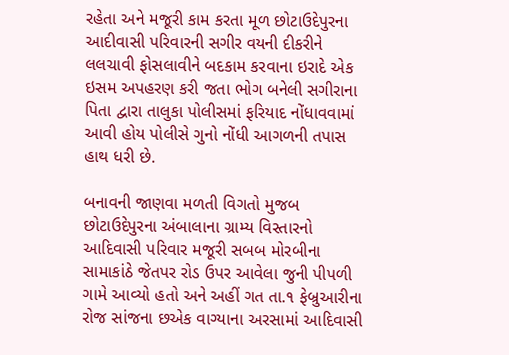રહેતા અને મજૂરી કામ કરતા મૂળ છોટાઉદેપુરના આદીવાસી પરિવારની સગીર વયની દીકરીને લલચાવી ફોસલાવીને બદકામ કરવાના ઇરાદે એક ઇસમ અપહરણ કરી જતા ભોગ બનેલી સગીરાના પિતા દ્વારા તાલુકા પોલીસમાં ફરિયાદ નોંધાવવામાં આવી હોય પોલીસે ગુનો નોંધી આગળની તપાસ હાથ ધરી છે.

બનાવની જાણવા મળતી વિગતો મુજબ છોટાઉદેપુરના અંબાલાના ગ્રામ્ય વિસ્તારનો આદિવાસી પરિવાર મજૂરી સબબ મોરબીના સામાકાંઠે જેતપર રોડ ઉપર આવેલા જુની પીપળી ગામે આવ્યો હતો અને અહીં ગત તા.૧ ફેબ્રુઆરીના રોજ સાંજના છએક વાગ્યાના અરસામાં આદિવાસી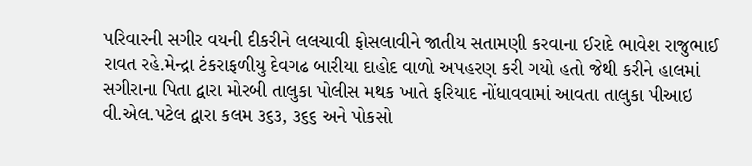પરિવારની સગીર વયની દીકરીને લલચાવી ફોસલાવીને જાતીય સતામણી કરવાના ઈરાદે ભાવેશ રાજુભાઈ રાવત રહે.મેન્દ્રા ટંકરાફળીયુ દેવગઢ બારીયા દાહોદ વાળો અપહરણ કરી ગયો હતો જેથી કરીને હાલમાં સગીરાના પિતા દ્વારા મોરબી તાલુકા પોલીસ મથક ખાતે ફરિયાદ નોંધાવવામાં આવતા તાલુકા પીઆઇ વી.એલ.પટેલ દ્વારા કલમ ૩૬૩, ૩૬૬ અને પોકસો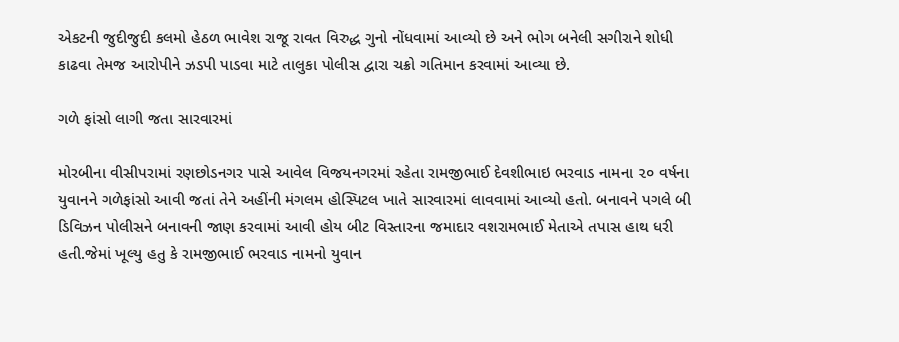એકટની જુદીજુદી કલમો હેઠળ ભાવેશ રાજૂ રાવત વિરુદ્ધ ગુનો નોંધવામાં આવ્યો છે અને ભોગ બનેલી સગીરાને શોધી કાઢવા તેમજ આરોપીને ઝડપી પાડવા માટે તાલુકા પોલીસ દ્વારા ચક્રો ગતિમાન કરવામાં આવ્યા છે.

ગળે ફાંસો લાગી જતા સારવારમાં

મોરબીના વીસીપરામાં રણછોડનગર પાસે આવેલ વિજયનગરમાં રહેતા રામજીભાઈ દેવશીભાઇ ભરવાડ નામના ૨૦ વર્ષના યુવાનને ગળેફાંસો આવી જતાં તેને અહીંની મંગલમ હોસ્પિટલ ખાતે સારવારમાં લાવવામાં આવ્યો હતો. બનાવને પગલે બી ડિવિઝન પોલીસને બનાવની જાણ કરવામાં આવી હોય બીટ વિસ્તારના જમાદાર વશરામભાઈ મેતાએ તપાસ હાથ ધરી હતી.જેમાં ખૂલ્યુ હતુ કે રામજીભાઈ ભરવાડ નામનો યુવાન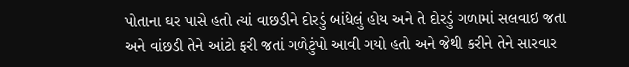પોતાના ઘર પાસે હતો ત્યાં વાછડીને દોરડું બાંધેલું હોય અને તે દોરડું ગળામાં સલવાઇ જતા અને વાંછડી તેને આંટો ફરી જતાં ગળેટુંપો આવી ગયો હતો અને જેથી કરીને તેને સારવાર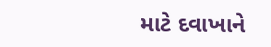માટે દવાખાને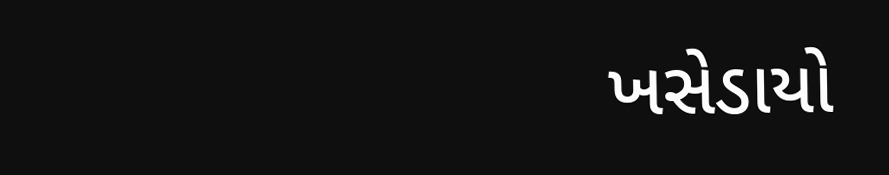ખસેડાયો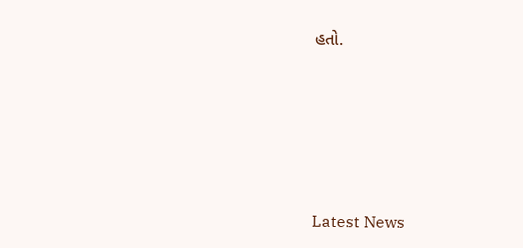હતો.






Latest News